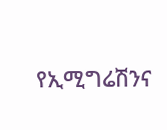የኢሚግሬሽንና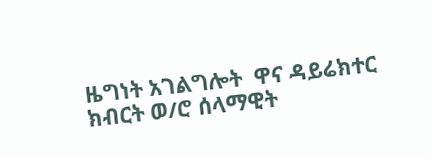ዜግነት አገልግሎት  ዋና ዳይሬክተር ክብርት ወ/ሮ ሰላማዊት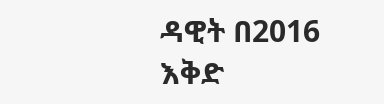ዳዊት በ2016 እቅድ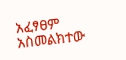አፈፃፀም አስመልክተው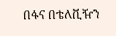በፋና በቴለቪዥን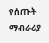የሰጡት ማብራሪያ